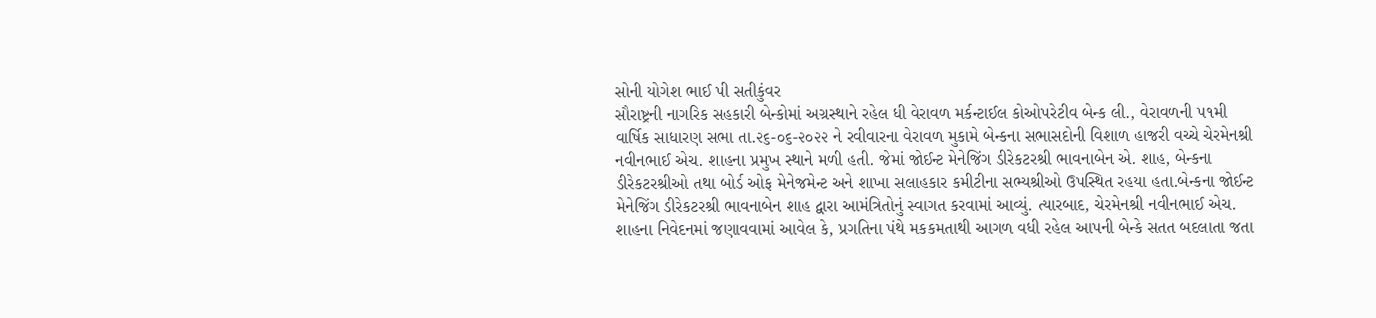સોની યોગેશ ભાઈ પી સતીકુંવર
સૌરાષ્ટ્રની નાગરિક સહકારી બેન્કોમાં અગ્રસ્થાને રહેલ ધી વેરાવળ મર્કન્ટાઈલ કોઓપરેટીવ બેન્ક લી., વેરાવળની ૫૧મી વાર્ષિક સાધારણ સભા તા.૨૬-૦૬-૨૦૨૨ ને રવીવારના વેરાવળ મુકામે બેન્કના સભાસદોની વિશાળ હાજરી વચ્ચે ચેરમેનશ્રી નવીનભાઈ એચ. શાહના પ્રમુખ સ્થાને મળી હતી. જેમાં જોઈન્ટ મેનેજિંગ ડીરેકટરશ્રી ભાવનાબેન એ. શાહ, બેન્કના ડીરેકટરશ્રીઓ તથા બોર્ડ ઓફ મેનેજમેન્ટ અને શાખા સલાહકાર કમીટીના સભ્યશ્રીઓ ઉપસ્થિત રહયા હતા.બેન્કના જોઈન્ટ મેનેજિંગ ડીરેકટરશ્રી ભાવનાબેન શાહ દ્વારા આમંત્રિતોનું સ્વાગત કરવામાં આવ્યું. ત્યારબાદ, ચેરમેનશ્રી નવીનભાઈ એચ. શાહના નિવેદનમાં જણાવવામાં આવેલ કે, પ્રગતિના પંથે મકકમતાથી આગળ વધી રહેલ આપની બેન્કે સતત બદલાતા જતા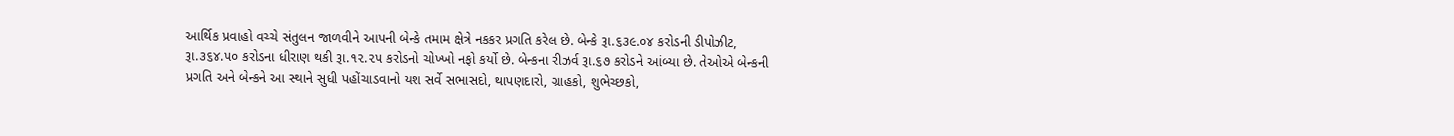આર્થિક પ્રવાહો વચ્ચે સંતુલન જાળવીને આપની બેન્કે તમામ ક્ષેત્રે નકકર પ્રગતિ કરેલ છે. બેન્કે રૂા.૬૩૯.૦૪ કરોડની ડીપોઝીટ, રૂા.૩૬૪.૫૦ કરોડના ધીરાણ થકી રૂા.૧૨.૨૫ કરોડનો ચોખ્ખો નફો કર્યો છે. બેન્કના રીઝર્વ રૂા.૬૭ કરોડને આંબ્યા છે. તેઓએ બેન્કની પ્રગતિ અને બેન્કને આ સ્થાને સુધી પહોંચાડવાનો યશ સર્વે સભાસદો, થાપણદારો, ગ્રાહકો, શુભેચ્છકો,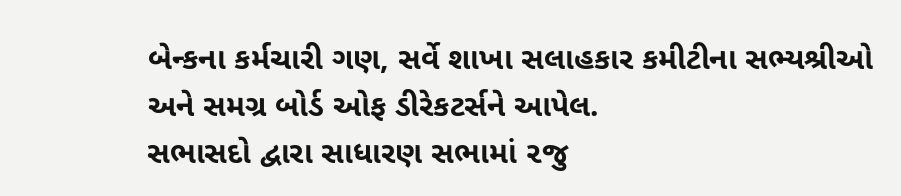બેન્કના કર્મચારી ગણ, સર્વે શાખા સલાહકાર કમીટીના સભ્યશ્રીઓ અને સમગ્ર બોર્ડ ઓફ ડીરેકટર્સને આપેલ.
સભાસદો દ્વારા સાધારણ સભામાં ૨જુ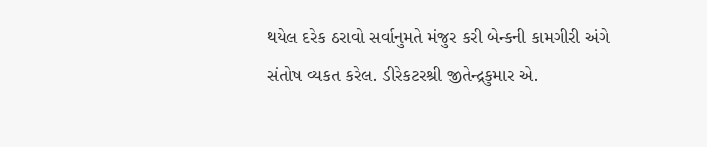થયેલ દરેક ઠરાવો સર્વાનુમતે મંજુર કરી બેન્કની કામગીરી અંગે સંતોષ વ્યકત કરેલ. ડીરેકટરશ્રી જીતેન્દ્રકુમાર એ.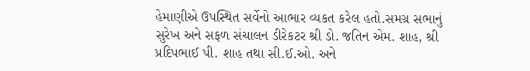હેમાણીએ ઉપસ્થિત સર્વેનો આભાર વ્યકત કરેલ હતો.સમગ્ર સભાનું સુરેખ અને સફળ સંચાલન ડીરેકટર શ્રી ડો. જતિન એમ. શાહ, શ્રી પ્રદિપભાઈ પી. શાહ તથા સી.ઈ.ઓ. અને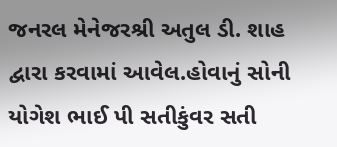જનરલ મેનેજરશ્રી અતુલ ડી. શાહ દ્વારા કરવામાં આવેલ.હોવાનું સોની યોગેશ ભાઈ પી સતીકુંવર સતી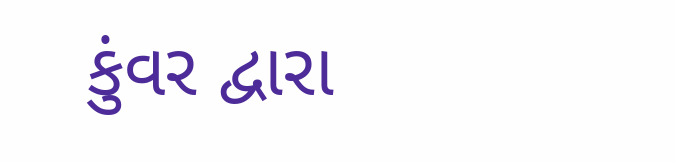કુંવર દ્વારા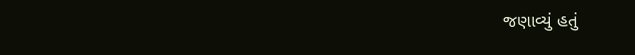જણાવ્યું હતું